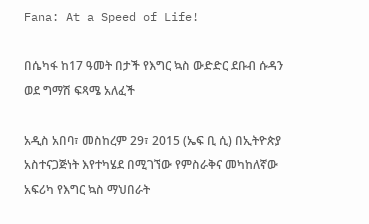Fana: At a Speed of Life!

በሴካፋ ከ17 ዓመት በታች የእግር ኳስ ውድድር ደቡብ ሱዳን ወደ ግማሽ ፍጻሜ አለፈች

አዲስ አበባ፣ መስከረም 29፣ 2015 (ኤፍ ቢ ሲ) በኢትዮጵያ አስተናጋጅነት እየተካሄደ በሚገኘው የምስራቅና መካከለኛው አፍሪካ የእግር ኳስ ማህበራት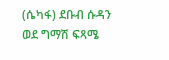(ሴካፋ) ደቡብ ሱዳን ወደ ግማሽ ፍጻሜ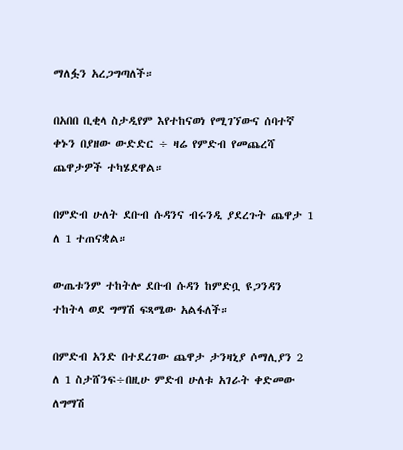ማለፏን አረጋግጣለች።

በአበበ ቢቂላ ስታዲየም እየተከናወነ የሚገኘውና ሰባተኛ ቀኑን በያዘው ውድድር ÷ ዛሬ የምድብ የመጨረሻ ጨዋታዎች ተካሄደዋል።

በምድብ ሁለት ደቡብ ሱዳንና ብሩንዲ ያደረጉት ጨዋታ 1 ለ 1 ተጠናቋል።

ውጤቱንም ተከትሎ ደቡብ ሱዳን ከምድቧ ዩጋንዳን ተከትላ ወደ ግማሽ ፍጻሜው አልፋለች።

በምድብ አንድ በተደረገው ጨዋታ ታንዛኒያ ሶማሊያን 2 ለ 1 ስታሸንፍ÷በዚሁ ምድብ ሁለቱ አገራት ቀድመው ለግማሽ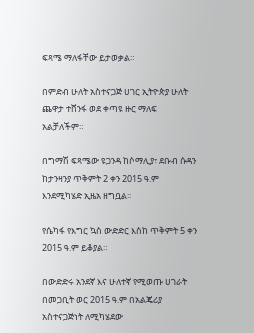ፍጻሜ ማለፋቸው ይታወቃል።

በምድብ ሁለት አስተናጋጅ ሀገር ኢትዮጵያ ሁለት ጨዋታ ተሸንፋ ወደ ቀጣዩ ዙር ማለፍ አልቻለችም።

በግማሽ ፍጻሜው ዩጋንዳ ከሶማሊያ፣ ደቡብ ሱዳን ከታንዛንያ ጥቅምት 2 ቀን 2015 ዓ.ም እንደሚካሄድ ኢዜአ ዘግቧል፡፡

የሴካፋ የእግር ኳስ ውድድር እስከ ጥቅምት 5 ቀን 2015 ዓ.ም ይቆያል።

በውድድሩ አንደኛ እና ሁለተኛ የሚወጡ ሀገራት በመጋቢት ወር 2015 ዓ.ም በአልጄሪያ አስተናጋጅነት ለሚካሄደው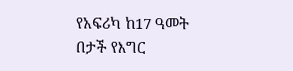የአፍሪካ ከ17 ዓመት በታች የእግር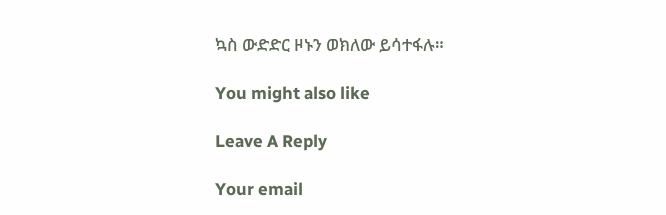ኳስ ውድድር ዞኑን ወክለው ይሳተፋሉ።

You might also like

Leave A Reply

Your email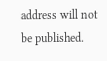address will not be published.